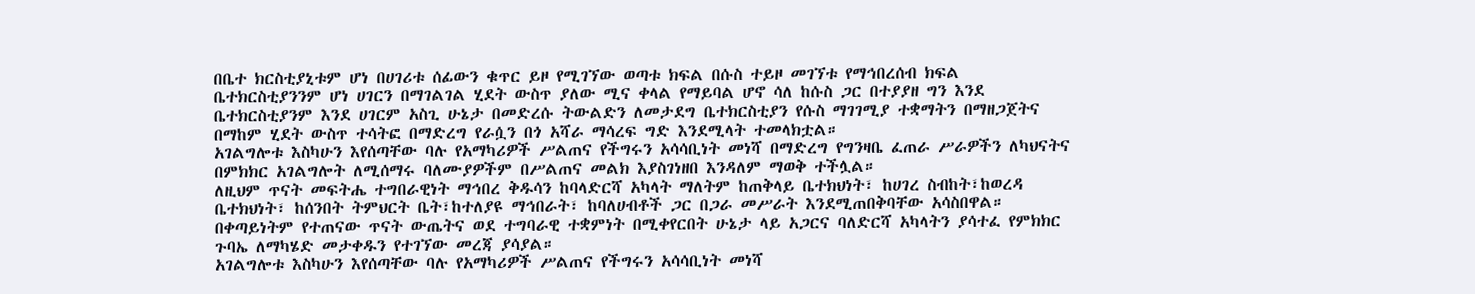በቤተ ክርስቲያኒቱም ሆነ በሀገሪቱ ሰፊውን ቁጥር ይዞ የሚገኘው ወጣቱ ክፍል በሱስ ተይዞ መገኘቱ የማኅበረሰብ ክፍል ቤተክርስቲያንንም ሆነ ሀገርን በማገልገል ሂደት ውስጥ ያለው ሚና ቀላል የማይባል ሆኖ ሳለ ከሱስ ጋር በተያያዘ ግን እንደ ቤተክርስቲያንም እንደ ሀገርም አስጊ ሁኔታ በመድረሱ ትውልድን ለመታደግ ቤተክርስቲያን የሱስ ማገገሚያ ተቋማትን በማዘጋጀትና በማከም ሂደት ውስጥ ተሳትፎ በማድረግ የራሷን በጎ አሻራ ማሳረፍ ግድ እንደሚላት ተመላክቷል።
አገልግሎቱ እስካሁን እየሰጣቸው ባሉ የአማካሪዎች ሥልጠና የችግሩን አሳሳቢነት መነሻ በማድረግ የግንዛቤ ፈጠራ ሥራዎችን ለካህናትና በምክክር አገልግሎት ለሚሰማሩ ባለሙያዎችም በሥልጠና መልክ እያስገነዘበ እንዳለም ማወቅ ተችሏል።
ለዚህም ጥናት መፍትሔ ተግበራዊነት ማኅበረ ቅዱሳን ከባላድርሻ አካላት ማለትም ከጠቅላይ ቤተክህነት፣ ከሀገረ ስብከት፣ከወረዳ ቤተክህነት፣ ከሰንበት ትምህርት ቤት፣ከተለያዩ ማኅበራት፣ ከባለሀብቶች ጋር በጋራ መሥራት እንደሚጠበቅባቸው አሳስበዋል። በቀጣይነትም የተጠናው ጥናት ውጤትና ወደ ተግባራዊ ተቋምነት በሚቀየርበት ሁኔታ ላይ አጋርና ባለድርሻ አካላትን ያሳተፈ የምክክር ጉባኤ ለማካሄድ መታቀዱን የተገኘው መረጃ ያሳያል።
አገልግሎቱ እስካሁን እየሰጣቸው ባሉ የአማካሪዎች ሥልጠና የችግሩን አሳሳቢነት መነሻ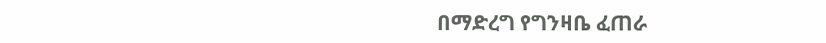በማድረግ የግንዛቤ ፈጠራ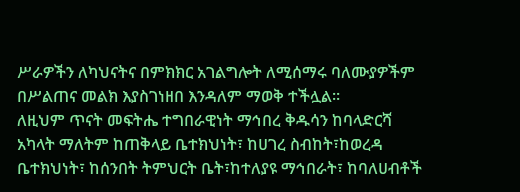ሥራዎችን ለካህናትና በምክክር አገልግሎት ለሚሰማሩ ባለሙያዎችም በሥልጠና መልክ እያስገነዘበ እንዳለም ማወቅ ተችሏል።
ለዚህም ጥናት መፍትሔ ተግበራዊነት ማኅበረ ቅዱሳን ከባላድርሻ አካላት ማለትም ከጠቅላይ ቤተክህነት፣ ከሀገረ ስብከት፣ከወረዳ ቤተክህነት፣ ከሰንበት ትምህርት ቤት፣ከተለያዩ ማኅበራት፣ ከባለሀብቶች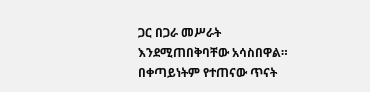ጋር በጋራ መሥራት እንደሚጠበቅባቸው አሳስበዋል። በቀጣይነትም የተጠናው ጥናት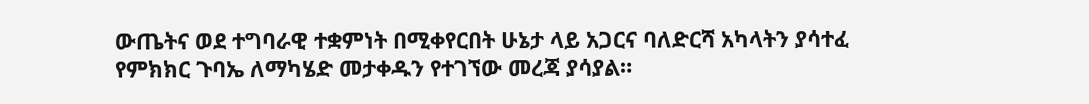ውጤትና ወደ ተግባራዊ ተቋምነት በሚቀየርበት ሁኔታ ላይ አጋርና ባለድርሻ አካላትን ያሳተፈ የምክክር ጉባኤ ለማካሄድ መታቀዱን የተገኘው መረጃ ያሳያል።